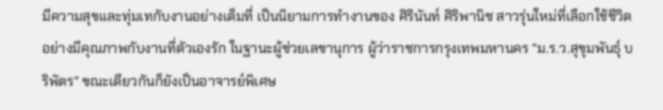มีความสุขและทุ่มเทกับงานอย่างเต็มที่ เป็นนิยามการทำงานของ ศิรินันท์ ศิริพานิช สาวรุ่นใหม่ที่เลือกใช้ชีวิตอย่างมีคุณภาพกับงานที่ตัวเองรัก ในฐานะผู้ช่วยเลขานุการ ผู้ว่าราชการกรุงเทพมหานคร “ม.ร.ว.สุขุมพันธุ์ บริพัตร” ขณะเดียวกันก็ยังเป็นอาจารย์พิเศษ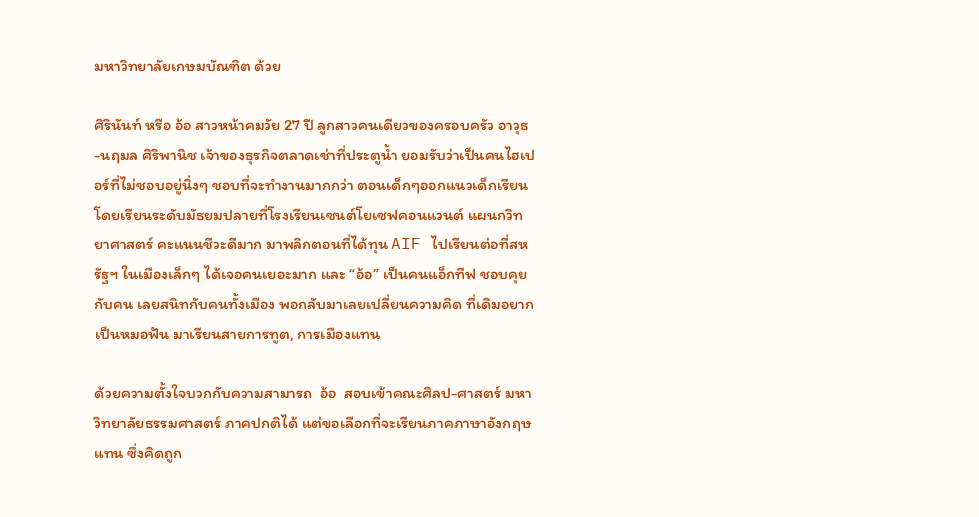มหาวิทยาลัยเกษมบัณฑิต ด้วย

ศิรินันท์ หรือ อ้อ สาวหน้าคมวัย 27 ปี ลูกสาวคนเดียวของครอบครัว อาวุธ-นฤมล ศิริพานิช เจ้าของธุรกิจตลาดเช่าที่ประตูน้ำ ยอมรับว่าเป็นคนไฮเปอร์ที่ไม่ชอบอยู่นิ่งๆ ชอบที่จะทำงานมากกว่า ตอนเด็กๆออกแนวเด็กเรียน โดยเรียนระดับมัธยมปลายที่โรงเรียนเซนต์โยเซฟคอนแวนต์ แผนกวิทยาศาสตร์ คะแนนชีวะดีมาก มาพลิกตอนที่ได้ทุน AIF ไปเรียนต่อที่สหรัฐฯ ในเมืองเล็กๆ ได้เจอคนเยอะมาก และ “อ้อ” เป็นคนแอ็กทีฟ ชอบคุยกับคน เลยสนิทกับคนทั้งเมือง พอกลับมาเลยเปลี่ยนความคิด ที่เดิมอยากเป็นหมอฟัน มาเรียนสายการทูต, การเมืองแทน

ด้วยความตั้งใจบวกกับความสามารถ  อ้อ  สอบเข้าคณะศิลป-ศาสตร์ มหาวิทยาลัยธรรมศาสตร์ ภาคปกติได้ แต่ขอเลือกที่จะเรียนภาคภาษาอังกฤษแทน ซึ่งคิดถูก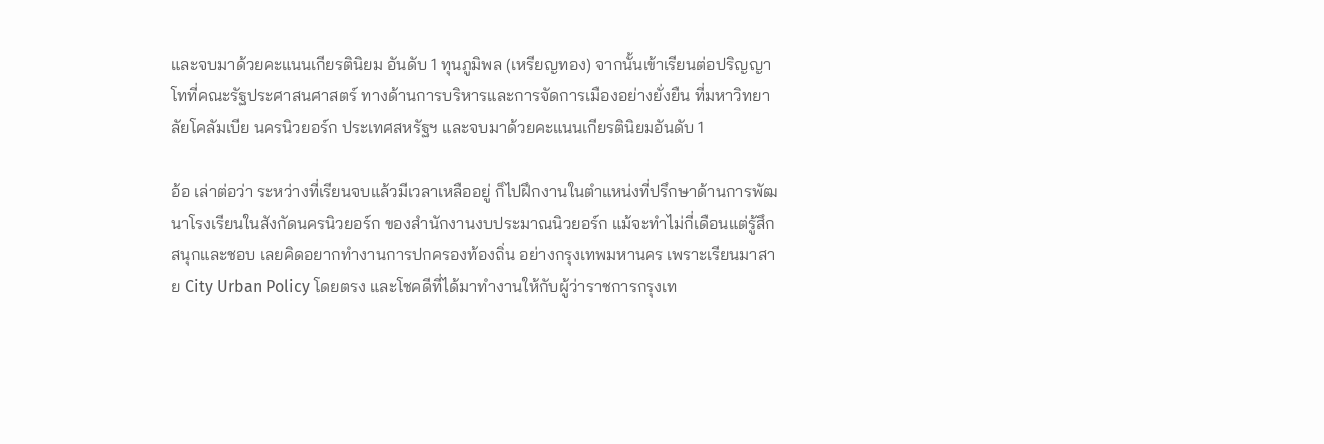และจบมาด้วยคะแนนเกียรตินิยม อันดับ 1 ทุนภูมิพล (เหรียญทอง) จากนั้นเข้าเรียนต่อปริญญาโทที่คณะรัฐประศาสนศาสตร์ ทางด้านการบริหารและการจัดการเมืองอย่างยั่งยืน ที่มหาวิทยาลัยโคลัมเบีย นครนิวยอร์ก ประเทศสหรัฐฯ และจบมาด้วยคะแนนเกียรตินิยมอันดับ 1

อ้อ เล่าต่อว่า ระหว่างที่เรียนจบแล้วมีเวลาเหลืออยู่ ก็ไปฝึกงานในตำแหน่งที่ปรึกษาด้านการพัฒนาโรงเรียนในสังกัดนครนิวยอร์ก ของสำนักงานงบประมาณนิวยอร์ก แม้จะทำไม่กี่เดือนแต่รู้สึกสนุกและชอบ เลยคิดอยากทำงานการปกครองท้องถิ่น อย่างกรุงเทพมหานคร เพราะเรียนมาสาย City Urban Policy โดยตรง และโชคดีที่ได้มาทำงานให้กับผู้ว่าราชการกรุงเท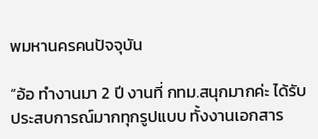พมหานครคนปัจจุบัน

“อ้อ ทำงานมา 2 ปี งานที่ กทม.สนุกมากค่ะ ได้รับประสบการณ์มากทุกรูปแบบ ทั้งงานเอกสาร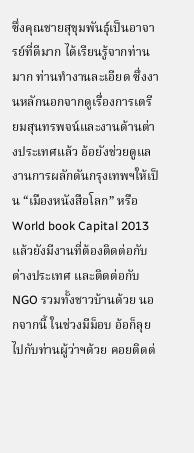ซึ่งคุณชายสุขุมพันธุ์เป็นอาจารย์ที่ดีมาก ได้เรียนรู้จากท่านมาก ท่านทำงานละเอียด ซึ่งงานหลักนอกจากดูเรื่องการเตรียมสุนทรพจน์และงานด้านต่างประเทศแล้ว อ้อยังช่วยดูแลงานการผลักดันกรุงเทพฯให้เป็น “เมืองหนังสือโลก” หรือ World book Capital 2013 แล้วยังมีงานที่ต้องติดต่อกับต่างประเทศ และติดต่อกับ NGO รวมทั้งชาวบ้านด้วย นอกจากนี้ ในช่วงมีม็อบ อ้อก็ลุยไปกับท่านผู้ว่าฯด้วย คอยติดต่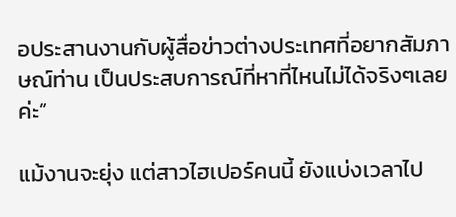อประสานงานกับผู้สื่อข่าวต่างประเทศที่อยากสัมภาษณ์ท่าน เป็นประสบการณ์ที่หาที่ไหนไม่ได้จริงๆเลยค่ะ”

แม้งานจะยุ่ง แต่สาวไฮเปอร์คนนี้ ยังแบ่งเวลาไป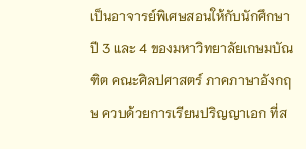เป็นอาจารย์พิเศษสอนให้กับนักศึกษาปี 3 และ 4 ของมหาวิทยาลัยเกษมบัณฑิต คณะศิลปศาสตร์ ภาคภาษาอังกฤษ ควบด้วยการเรียนปริญญาเอก ที่ส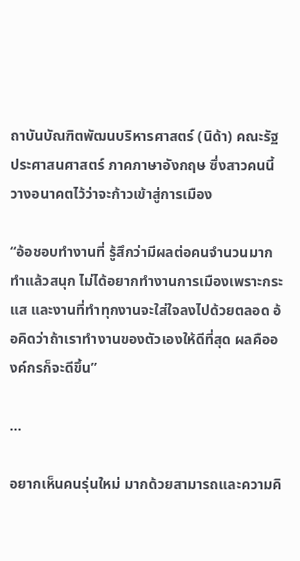ถาบันบัณฑิตพัฒนบริหารศาสตร์ (นิด้า) คณะรัฐประศาสนศาสตร์ ภาคภาษาอังกฤษ ซึ่งสาวคนนี้วางอนาคตไว้ว่าจะก้าวเข้าสู่การเมือง

“อ้อชอบทำงานที่ รู้สึกว่ามีผลต่อคนจำนวนมาก ทำแล้วสนุก ไม่ได้อยากทำงานการเมืองเพราะกระแส และงานที่ทำทุกงานจะใส่ใจลงไปด้วยตลอด อ้อคิดว่าถ้าเราทำงานของตัวเองให้ดีที่สุด ผลคือองค์กรก็จะดีขึ้น”

...

อยากเห็นคนรุ่นใหม่ มากด้วยสามารถและความคิ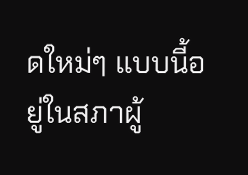ดใหม่ๆ แบบนี้อยู่ในสภาผู้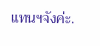แทนฯจังค่ะ.